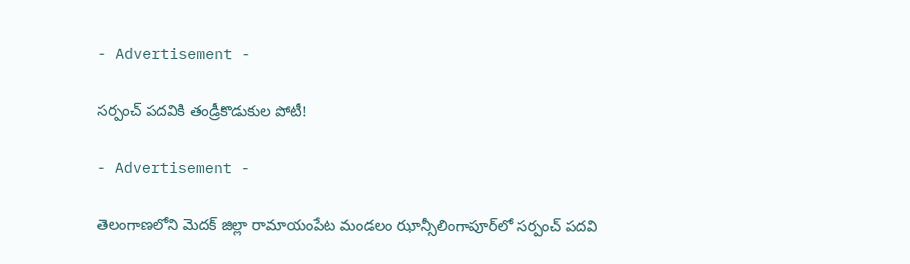- Advertisement -

సర్పంచ్ పదవికి తండ్రీకొడుకుల పోటీ!

- Advertisement -

తెలంగాణలోని మెదక్ జిల్లా రామాయంపేట మండలం ఝాన్సీలింగాపూర్‌లో సర్పంచ్ పదవి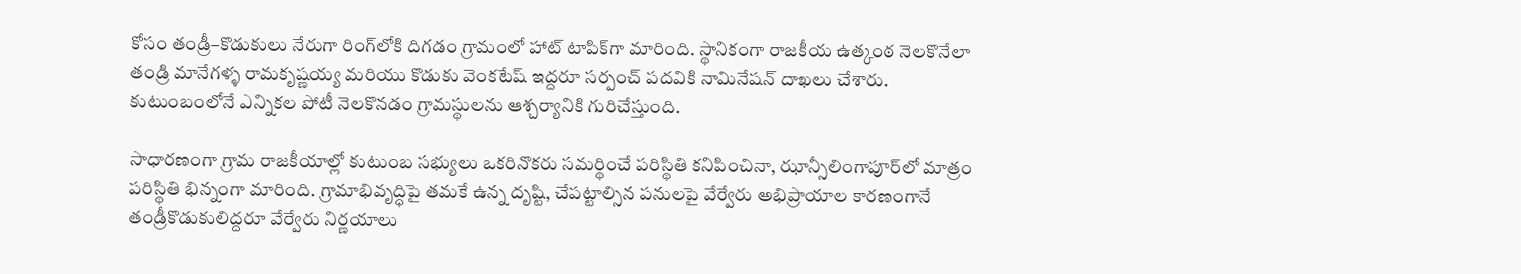కోసం తండ్రీ–కొడుకులు నేరుగా రింగ్‌లోకి దిగడం గ్రామంలో హాట్ టాపిక్‌గా మారింది. స్థానికంగా రాజకీయ ఉత్కంఠ నెలకొనేలా తండ్రి మానేగళ్ళ రామకృష్ణయ్య మరియు కొడుకు వెంకటేష్ ఇద్దరూ సర్పంచ్ పదవికి నామినేషన్ దాఖలు చేశారు. కుటుంబంలోనే ఎన్నికల పోటీ నెలకొనడం గ్రామస్థులను ఆశ్చర్యానికి గురిచేస్తుంది.

సాధారణంగా గ్రామ రాజకీయాల్లో కుటుంబ సభ్యులు ఒకరినొకరు సమర్థించే పరిస్థితి కనిపించినా, ఝాన్సీలింగాపూర్‌లో మాత్రం పరిస్థితి భిన్నంగా మారింది. గ్రామాభివృద్ధిపై తమకే ఉన్న దృష్టి, చేపట్టాల్సిన పనులపై వేర్వేరు అభిప్రాయాల కారణంగానే తండ్రీకొడుకులిద్దరూ వేర్వేరు నిర్ణయాలు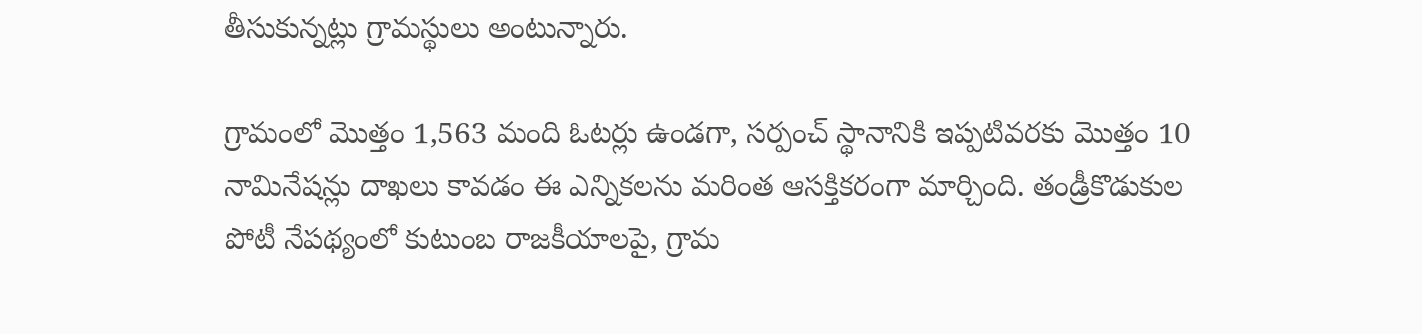తీసుకున్నట్లు గ్రామస్థులు అంటున్నారు.

గ్రామంలో మొత్తం 1,563 మంది ఓటర్లు ఉండగా, సర్పంచ్ స్థానానికి ఇప్పటివరకు మొత్తం 10 నామినేషన్లు దాఖలు కావడం ఈ ఎన్నికలను మరింత ఆసక్తికరంగా మార్చింది. తండ్రీకొడుకుల పోటీ నేపథ్యంలో కుటుంబ రాజకీయాలపై, గ్రామ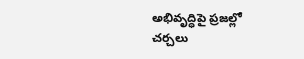అభివృద్ధిపై ప్రజల్లో చర్చలు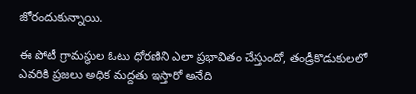జోరందుకున్నాయి.

ఈ పోటీ గ్రామస్థుల ఓటు ధోరణిని ఎలా ప్రభావితం చేస్తుందో, తండ్రీకొడుకులలో ఎవరికి ప్రజలు అధిక మద్దతు ఇస్తారో అనేది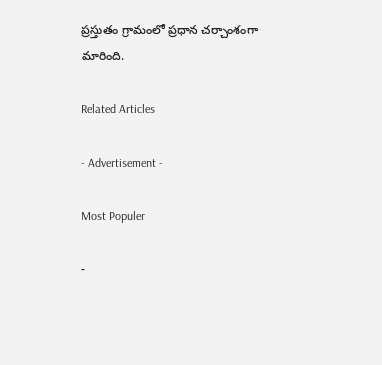ప్రస్తుతం గ్రామంలో ప్రధాన చర్చాంశంగా మారింది.

Related Articles

- Advertisement -

Most Populer

-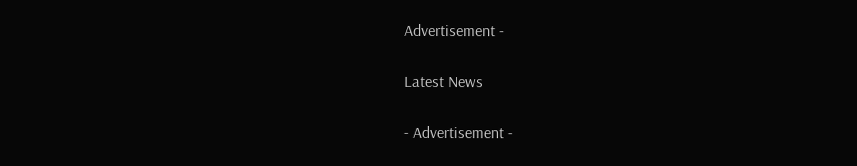Advertisement -

Latest News

- Advertisement -